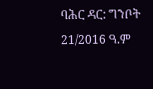ባሕር ዳር: ግንቦት 21/2016 ዓ.ም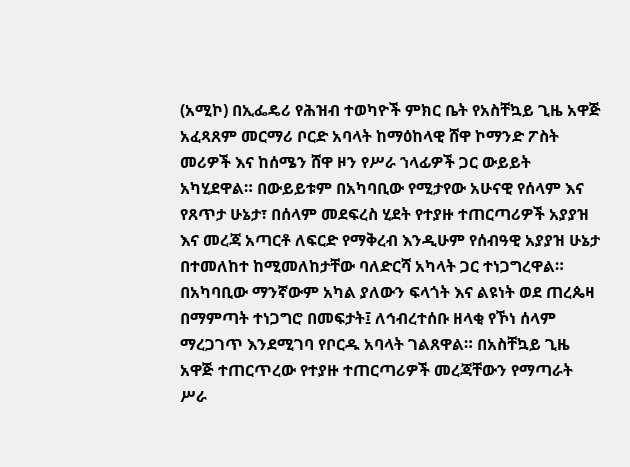(አሚኮ) በኢፌዴሪ የሕዝብ ተወካዮች ምክር ቤት የአስቸኳይ ጊዜ አዋጅ አፈጻጸም መርማሪ ቦርድ አባላት ከማዕከላዊ ሸዋ ኮማንድ ፖስት መሪዎች እና ከሰሜን ሸዋ ዞን የሥራ ኀላፊዎች ጋር ውይይት አካሂደዋል። በውይይቱም በአካባቢው የሚታየው አሁናዊ የሰላም እና የጸጥታ ሁኔታ፣ በሰላም መደፍረስ ሂደት የተያዙ ተጠርጣሪዎች አያያዝ እና መረጃ አጣርቶ ለፍርድ የማቅረብ እንዲሁም የሰብዓዊ አያያዝ ሁኔታ በተመለከተ ከሚመለከታቸው ባለድርሻ አካላት ጋር ተነጋግረዋል።
በአካባቢው ማንኛውም አካል ያለውን ፍላጎት እና ልዩነት ወደ ጠረጴዛ በማምጣት ተነጋግሮ በመፍታት፤ ለኅብረተሰቡ ዘላቂ የኾነ ሰላም ማረጋገጥ እንደሚገባ የቦርዱ አባላት ገልጸዋል። በአስቸኳይ ጊዜ አዋጅ ተጠርጥረው የተያዙ ተጠርጣሪዎች መረጃቸውን የማጣራት ሥራ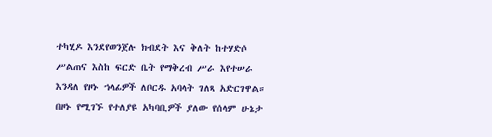ተካሂዶ እንደየወንጀሉ ክብደት እና ቅለት ከተሃድሶ ሥልጠና እስከ ፍርድ ቤት የማቅረብ ሥራ እየተሠራ እንዳለ የዞኑ ኀላፊዎች ለቦርዱ አባላት ገለጻ አድርገዋል።
በዞኑ የሚገኙ የተለያዩ አካባቢዎች ያለው የሰላም ሁኔታ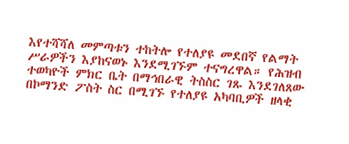እየተሻሻለ መምጣቱን ተከትሎ የተለያዩ መደበኛ የልማት ሥራዎችን እያከናወኑ እንደሚገኙም ተናግረዋል። የሕዝብ ተወካዮች ምክር ቤት በማኅበራዊ ትስስር ገጹ እንደገለጸው በኮማንድ ፖስት ስር በሚገኙ የተለያዩ አካባቢዎች ዘላቂ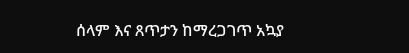ሰላም እና ጸጥታን ከማረጋገጥ አኳያ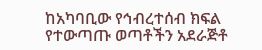ከአካባቢው የኅብረተሰብ ክፍል የተውጣጡ ወጣቶችን አደራጅቶ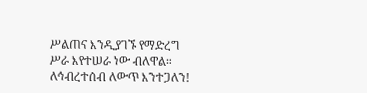ሥልጠና እንዲያገኙ የማድረግ ሥራ እየተሠራ ነው ብለዋል።
ለኅብረተሰብ ለውጥ እንተጋለን!